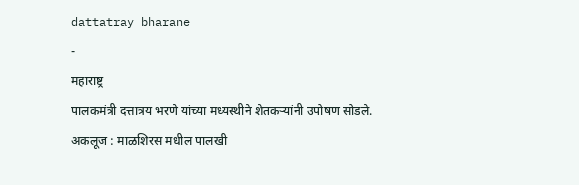dattatray bharane
-
महाराष्ट्र
पालकमंत्री दत्तात्रय भरणे यांच्या मध्यस्थीने शेतकऱ्यांनी उपोषण सोडले.
अकलूज : माळशिरस मधील पालखी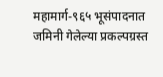महामार्ग-९६५ भूसंपादनात जमिनी गेलेल्या प्रकल्पग्रस्त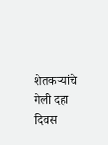शेतकऱ्यांचे गेली दहा दिवस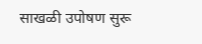साखळी उपोषण सुरू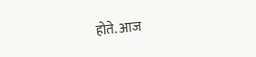होते. आज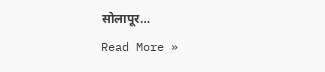सोलापूर…
Read More »